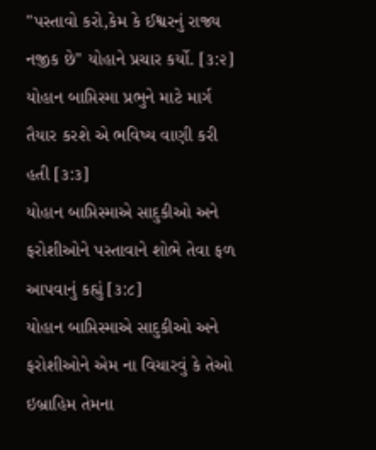"પસ્તાવો કરો,કેમ કે ઈશ્વરનું રાજ્ય નજીક છે" યોહાને પ્રચાર કર્યો. [૩:૨]
યોહાન બાપ્તિસ્મા પ્રભુને માટે માર્ગ તૈયાર કરશે એ ભવિષ્ય વાણી કરી હતી [૩:૩]
યોહાન બાપ્તિસ્માએ સાદુકીઓ અને ફરોશીઓને પસ્તાવાને શોભે તેવા ફળ આપવાનું કહ્યું [૩:૮]
યોહાન બાપ્તિસ્માએ સાદુકીઓ અને ફરોશીઓને એમ ના વિચારવું કે તેઓ ઇબ્રાહિમ તેમના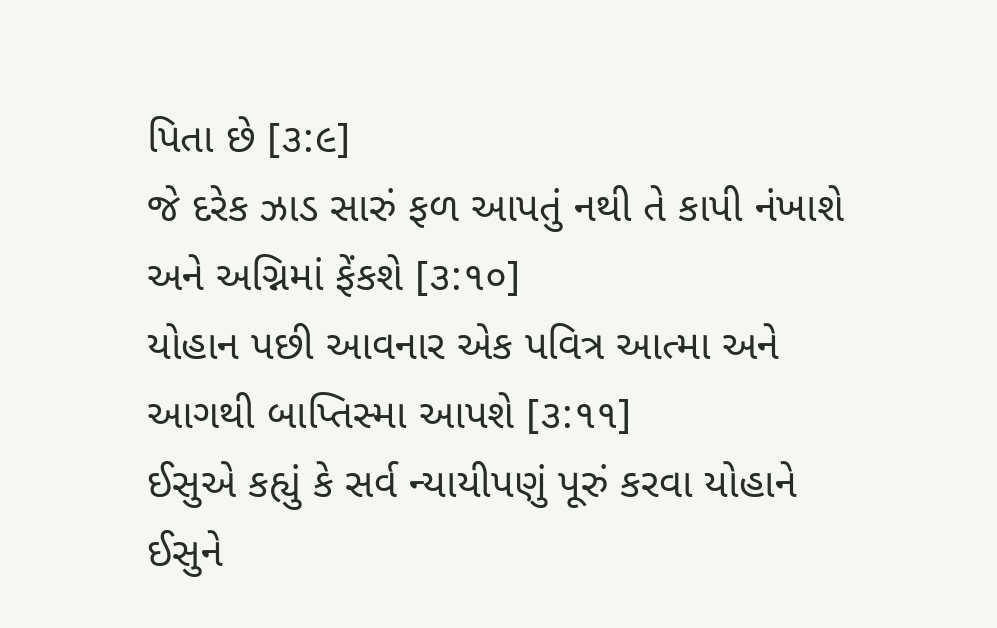પિતા છે [૩:૯]
જે દરેક ઝાડ સારું ફળ આપતું નથી તે કાપી નંખાશે અને અગ્નિમાં ફેંકશે [૩:૧૦]
યોહાન પછી આવનાર એક પવિત્ર આત્મા અને આગથી બાપ્તિસ્મા આપશે [૩:૧૧]
ઈસુએ કહ્યું કે સર્વ ન્યાયીપણું પૂરું કરવા યોહાને ઈસુને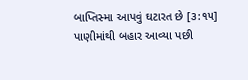બાપ્તિસ્મા આપવું ઘટારત છે [૩:૧૫]
પાણીમાંથી બહાર આવ્યા પછી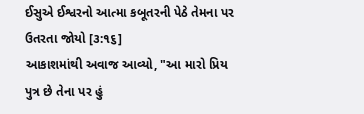ઈસુએ ઈશ્વરનો આત્મા કબૂતરની પેઠે તેમના પર ઉતરતા જોયો [૩:૧૬]
આકાશમાંથી અવાજ આવ્યો, "આ મારો પ્રિય પુત્ર છે તેના પર હું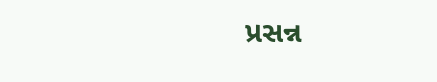પ્રસન્ન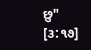છુ" [૩:૧૭]